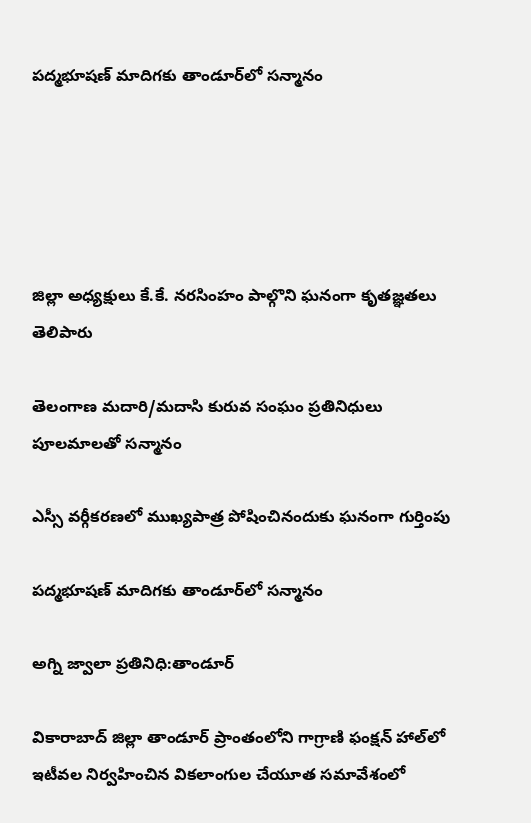పద్మభూషణ్ మాదిగకు తాండూర్‌లో సన్మానం





జిల్లా అధ్యక్షులు కే.కే. నరసింహం పాల్గొని ఘనంగా కృతజ్ఞతలు తెలిపారు

తెలంగాణ మదారి/మదాసి కురువ సంఘం ప్రతినిధులు పూలమాలతో సన్మానం

ఎస్సీ వర్గీకరణలో ముఖ్యపాత్ర పోషించినందుకు ఘనంగా గుర్తింపు

పద్మభూషణ్ మాదిగకు తాండూర్‌లో సన్మానం

అగ్ని జ్వాలా ప్రతినిధి:తాండూర్

వికారాబాద్ జిల్లా తాండూర్ ప్రాంతంలోని గాగ్రాణి ఫంక్షన్ హాల్‌లో ఇటీవల నిర్వహించిన వికలాంగుల చేయూత సమావేశంలో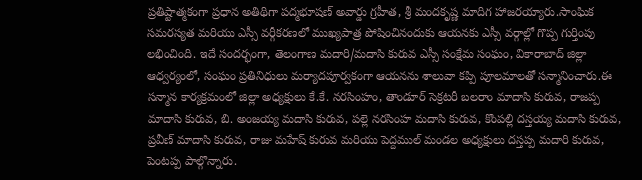ప్రతిష్టాత్మకంగా ప్రధాన అతిథిగా పద్మభూషణ్ అవార్డు గ్రహీత, శ్రీ మందకృష్ణ మాదిగ హాజరయ్యారు.సాంఘిక సమరస్యత మరియు ఎస్సీ వర్గీకరణలో ముఖ్యపాత్ర పోషించినందుకు ఆయనకు ఎస్సీ వర్గాల్లో గొప్ప గుర్తింపు లభించింది. ఇదే సందర్భంగా, తెలంగాణ మదారి/మదాసి కురువ ఎస్సీ సంక్షేమ సంఘం, వికారాబాద్ జిల్లా ఆధ్వర్యంలో, సంఘం ప్రతినిధులు మర్యాదపూర్వకంగా ఆయనను శాలువా కప్పి పూలమాలతో సన్మానించారు.ఈ సన్మాన కార్యక్రమంలో జిల్లా అధ్యక్షులు కే.కే. నరసింహం, తాండూర్ సెక్రటరీ బలరాం మాదాసి కురువ, రాజప్ప మాదాసి కురువ, బి. అంజయ్య మదాసి కురువ, పల్లె నరసింహ మదాసి కురువ, కొంపల్లి దస్తయ్య మదాసి కురువ, ప్రవీణ్ మాదాసి కురువ, రాజు మహేష్ కురువ మరియు పెద్దముల్ మండల అధ్యక్షులు దస్తప్ప మదారి కురువ, పెంటప్ప పాల్గొన్నారు.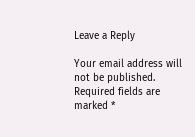Leave a Reply

Your email address will not be published. Required fields are marked *